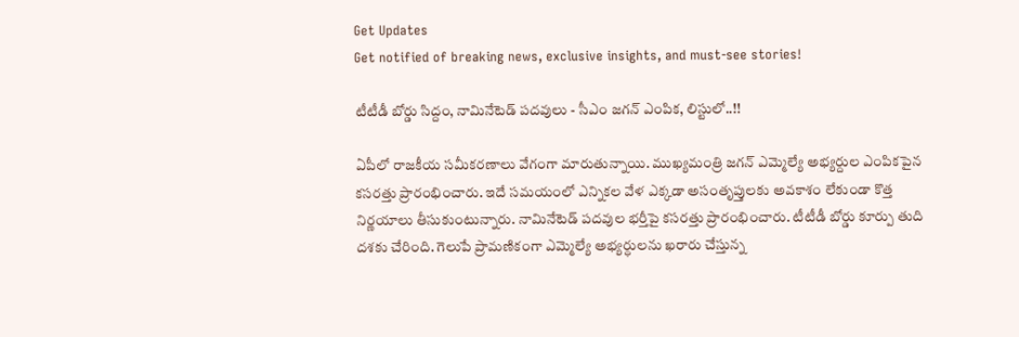Get Updates
Get notified of breaking news, exclusive insights, and must-see stories!

టీటీడీ బోర్డు సిద్దం, నామినేటెడ్ పదవులు - సీఎం జగన్ ఎంపిక, లిస్టులో..!!

ఏపీలో రాజకీయ సమీకరణాలు వేగంగా మారుతున్నాయి. ముఖ్యమంత్రి జగన్ ఎమ్మెల్యే అభ్యర్దుల ఎంపికపైన కసరత్తు ప్రారంభించారు. ఇదే సమయంలో ఎన్నికల వేళ ఎక్కడా అసంతృప్తులకు అవకాశం లేకుండా కొత్త నిర్ణయాలు తీసుకుంటున్నారు. నామినేటెడ్ పదవుల భర్తీపై కసరత్తు ప్రారంభించారు. టీటీడీ బోర్డు కూర్పు తుది దశకు చేరింది. గెలుపే ప్రామణికంగా ఎమ్మెల్యే అభ్యర్ధులను ఖరారు చేస్తున్న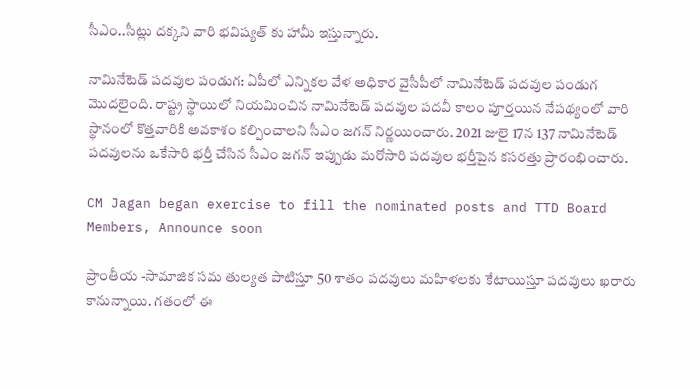సీఎం..సీట్లు దక్కని వారి భవిష్యత్ కు హామీ ఇస్తున్నారు.

నామినేటెడ్ పదవుల పండుగ: ఏపీలో ఎన్నికల వేళ అధికార వైసీపీలో నామినేటెడ్ పదవుల పండుగ మొదలైంది. రాష్ట్ర స్థాయిలో నియమించిన నామినేటెడ్‌ పదవుల పదవీ కాలం పూర్తయిన నేపథ్యంలో వారి స్థానంలో కొత్తవారికి అవకాశం కల్పించాలని సీఎం జగన్ నిర్ణయించారు. 2021 జులై 17న 137 నామినేటెడ్‌ పదవులను ఒకేసారి భర్తీ చేసిన సీఎం జగన్ ఇప్పుడు మరోసారి పదవుల భర్తీపైన కసరత్తు ప్రారంభించారు.

CM Jagan began exercise to fill the nominated posts and TTD Board Members, Announce soon

ప్రాంతీయ -సామాజిక సమ తుల్యత పాటిస్తూ 50 శాతం పదవులు మహిళలకు కేటాయిస్తూ పదవులు ఖరారు కానున్నాయి. గతంలో ఈ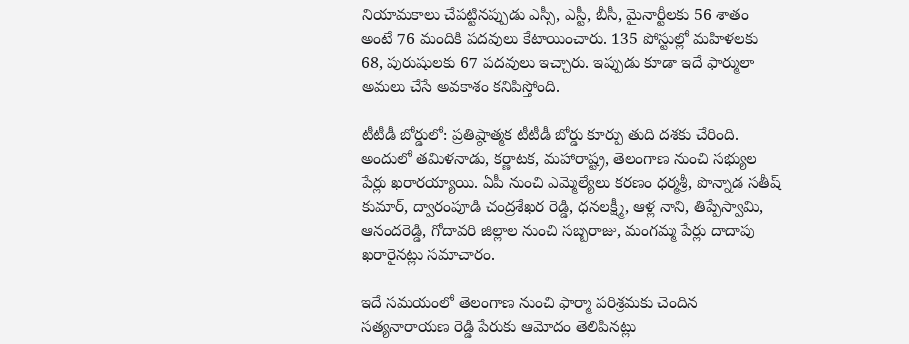నియామకాలు చేపట్టినప్పుడు ఎస్సీ, ఎస్టీ, బీసీ, మైనార్టీలకు 56 శాతం అంటే 76 మందికి పదవులు కేటాయించారు. 135 పోస్టుల్లో మహిళలకు 68, పురుషులకు 67 పదవులు ఇచ్చారు. ఇప్పుడు కూడా ఇదే ఫార్ములా అమలు చేసే అవకాశం కనిపిస్తోంది.

టీటీడీ బోర్డులో: ప్రతిష్ఠాత్మక టీటీడీ బోర్డు కూర్పు తుది దశకు చేరింది. అందులో తమిళనాడు, కర్ణాటక, మహారాష్ట్ర, తెలంగాణ నుంచి సభ్యుల పేర్లు ఖరారయ్యాయి. ఏపీ నుంచి ఎమ్మెల్యేలు కరణం ధర్మశ్రీ, పొన్నాడ సతీష్ కుమార్, ద్వారంపూడి చంద్రశేఖర రెడ్డి, ధనలక్ష్మీ, ఆళ్ల నాని, తిప్పేస్వామి, ఆనందరెడ్డి, గోదావరి జిల్లాల నుంచి సబ్బరాజు, మంగమ్మ పేర్లు దాదాపు ఖరారైనట్లు సమాచారం.

ఇదే సమయంలో తెలంగాణ నుంచి ఫార్మా పరిశ్రమకు చెందిన సత్యనారాయణ రెడ్డి పేరుకు ఆమోదం తెలిపినట్లు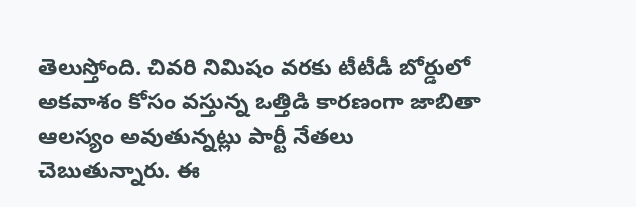తెలుస్తోంది. చివరి నిమిషం వరకు టీటీడీ బోర్డులో అకవాశం కోసం వస్తున్న ఒత్తిడి కారణంగా జాబితా ఆలస్యం అవుతున్నట్లు పార్టీ నేతలు చెబుతున్నారు. ఈ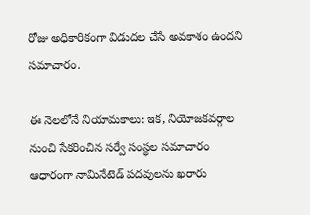రోజు అధికారికంగా విడుదల చేసే అవకాశం ఉందని సమాచారం.

ఈ నెలలోనే నియామకాలు: ఇక, నియోజకవర్గాల నుంచి సేకరించిన సర్వే సంస్థల సమాచారం ఆధారంగా నామినేటెడ్ పదవులను ఖరారు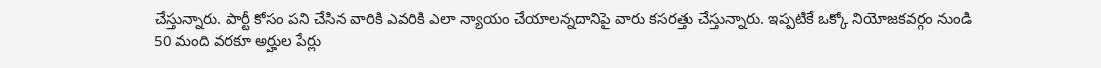చేస్తున్నారు. పార్టీ కోసం పని చేసిన వారికి ఎవరికి ఎలా న్యాయం చేయాలన్నదానిపై వారు కసరత్తు చేస్తున్నారు. ఇప్పటికే ఒక్కో నియోజకవర్గం నుండి 50 మంది వరకూ అర్హుల పేర్లు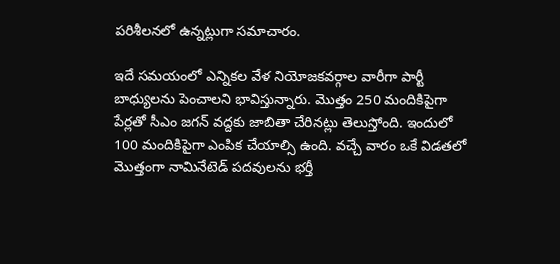పరిశీలనలో ఉన్నట్లుగా సమాచారం.

ఇదే సమయంలో ఎన్నికల వేళ నియోజకవర్గాల వారీగా పార్టీ బాధ్యులను పెంచాలని భావిస్తున్నారు. మొత్తం 250 మందికిపైగా పేర్లతో సీఎం జగన్‌ వద్దకు జాబితా చేరినట్లు తెలుస్తోంది. ఇందులో 100 మందికిపైగా ఎంపిక చేయాల్సి ఉంది. వచ్చే వారం ఒకే విడతలో మొత్తంగా నామినేటెడ్ పదవులను భర్తీ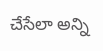చేసేలా అన్ని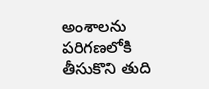అంశాలను పరిగణలోకి తీసుకొని తుది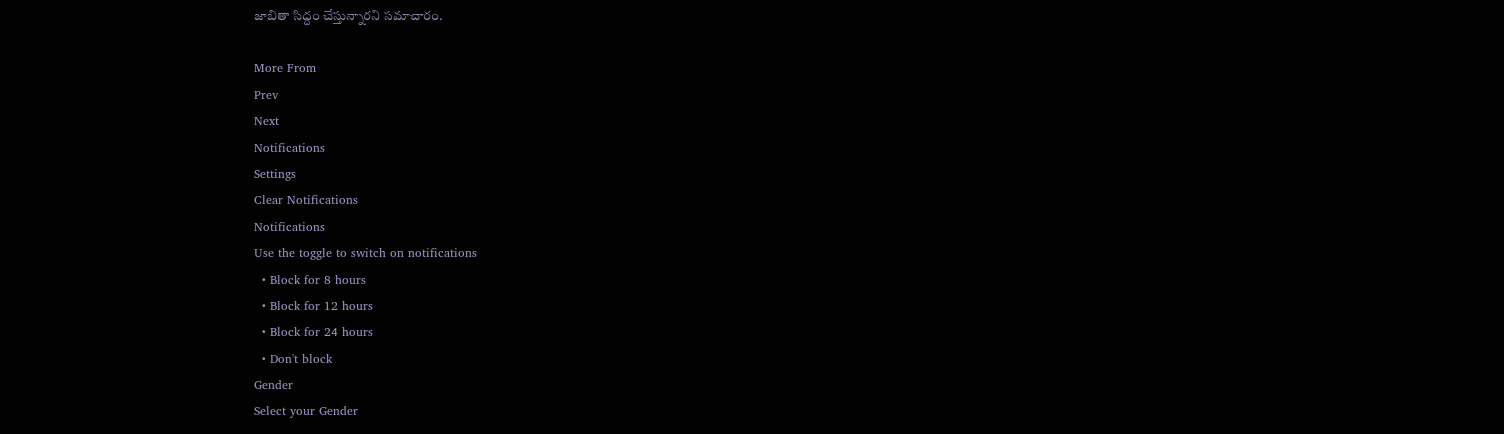జాబితా సిద్దం చేస్తున్నారని సమాచారం.

More From
Prev
Next
Notifications
Settings
Clear Notifications
Notifications
Use the toggle to switch on notifications
  • Block for 8 hours
  • Block for 12 hours
  • Block for 24 hours
  • Don't block
Gender
Select your Gender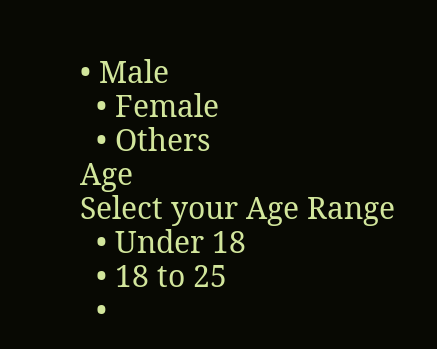• Male
  • Female
  • Others
Age
Select your Age Range
  • Under 18
  • 18 to 25
  •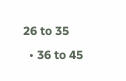26 to 35
  • 36 to 45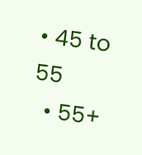• 45 to 55
  • 55+